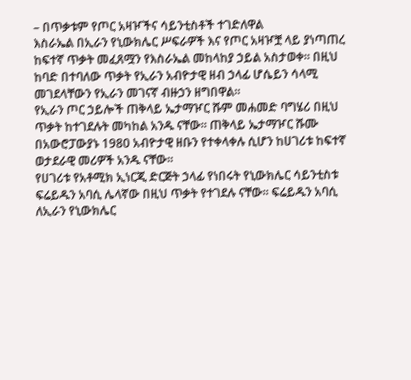– በጥቃቱም የጦር አዛዦችና ሳይንቲስቶች ተገድለዋል
እስራኤል በኢራን የኒውክሌር ሥፍራዎች እና የጦር አዛዦቿ ላይ ያነጣጠረ ከፍተኛ ጥቃት መፈጸሟን የእስራኤል መከላከያ ኃይል አስታወቀ። በዚህ ከባድ በተባለው ጥቃት የኢራን አብዮታዊ ዘብ ኃላፊ ሆሴይን ሳላሚ መገደላቸውን የኢራን መገናኛ ብዙኃን ዘግበዋል።
የኢራን ጦር ኃይሎች ጠቅላይ ኤታማዦር ሹም መሐመድ ባግሄሪ በዚህ ጥቃት ከተገደሉት መካከል አንዱ ናቸው። ጠቅላይ ኤታማዦር ሹሙ በአውሮፓውያኑ 1980 አብዮታዊ ዘቡን የተቀላቀሉ ሲሆን ከሀገሪቱ ከፍተኛ ወታደራዊ መሪዎች አንዱ ናቸው።
የሀገሪቱ የአቶሚክ ኢነርጂ ድርጅት ኃላፊ የነበሩት የኒውክሌር ሳይንቲስቱ ፍሬይዱን አባሲ ሌላኛው በዚህ ጥቃት የተገደሉ ናቸው። ፍሬይዱን አባሲ ለኢራን የኒውክሌር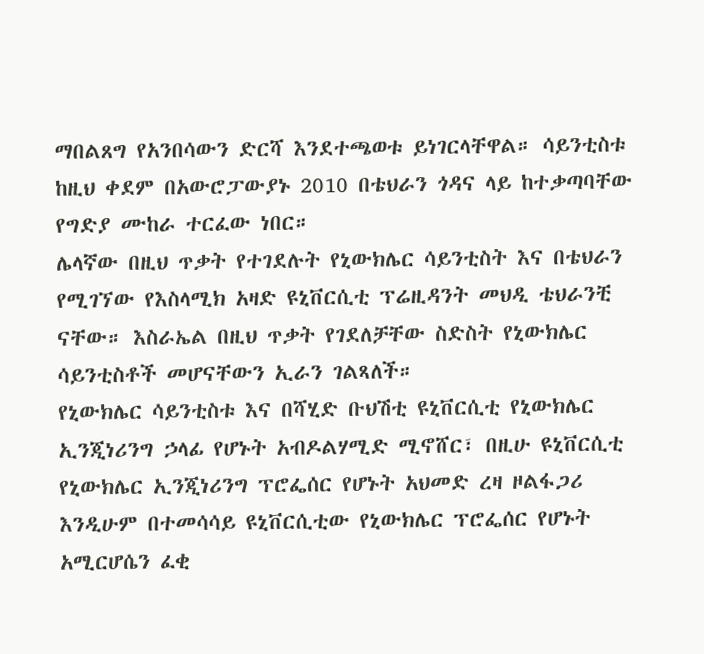ማበልጸግ የአንበሳውን ድርሻ እንደተጫወቱ ይነገርላቸዋል። ሳይንቲስቱ ከዚህ ቀደም በአውሮፓውያኑ 2010 በቴህራን ጎዳና ላይ ከተቃጣባቸው የግድያ ሙከራ ተርፈው ነበር።
ሌላኛው በዚህ ጥቃት የተገደሉት የኒውክሌር ሳይንቲስት እና በቴህራን የሚገኘው የእስላሚክ አዛድ ዩኒቨርሲቲ ፕሬዚዳንት መህዲ ቴህራንቺ ናቸው። እስራኤል በዚህ ጥቃት የገደለቻቸው ስድስት የኒውክሌር ሳይንቲስቶች መሆናቸውን ኢራን ገልጻለች።
የኒውክሌር ሳይንቲስቱ እና በሻሂድ ቡህሽቲ ዩኒቨርሲቲ የኒውክሌር ኢንጂነሪንግ ኃላፊ የሆኑት አብዶልሃሚድ ሚኖሸር፣ በዚሁ ዩኒቨርሲቲ የኒውክሌር ኢንጂነሪንግ ፕሮፌሰር የሆኑት አህመድ ረዛ ዞልፋጋሪ እንዲሁም በተመሳሳይ ዩኒቨርሲቲው የኒውክሌር ፕሮፌሰር የሆኑት አሚርሆሴን ፈቂ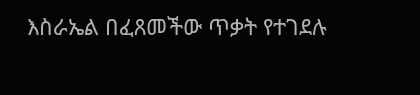እስራኤል በፈጸመችው ጥቃት የተገደሉ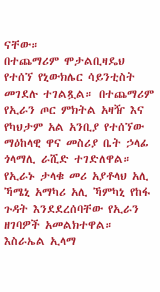ናቸው።
በተጨማሪም ሞታልቢዛዴህ የተሰኘ የኒውክሌር ሳይንቲስት መገደሉ ተገልጿል። በተጨማሪም የኢራን ጦር ምክትል አዛዥ እና የካህታም አል አንቢያ የተሰኘው ማዕከላዊ ዋና መስሪያ ቤት ኃላፊ ጎላማሊ ራሺድ ተገድለዋል።
የኢራኑ ታላቁ መሪ አያቶላህ አሊ ኻሜኒ አማካሪ አሊ ኻምካኒ የከፋ ጉዳት እንደደረሰባቸው የኢራን ዘገባዎች አመልክተዋል።
እስራኤል ኢላማ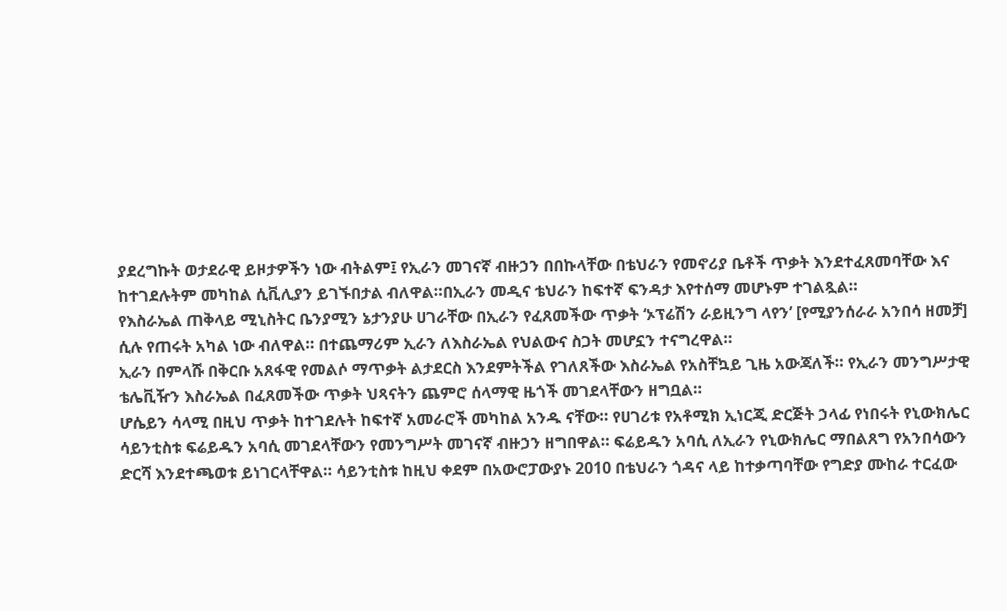ያደረግኩት ወታደራዊ ይዞታዎችን ነው ብትልም፤ የኢራን መገናኛ ብዙኃን በበኩላቸው በቴህራን የመኖሪያ ቤቶች ጥቃት እንደተፈጸመባቸው እና ከተገደሉትም መካከል ሲቪሊያን ይገኙበታል ብለዋል።በኢራን መዲና ቴህራን ከፍተኛ ፍንዳታ እየተሰማ መሆኑም ተገልጿል።
የእስራኤል ጠቅላይ ሚኒስትር ቤንያሚን ኔታንያሁ ሀገራቸው በኢራን የፈጸመችው ጥቃት ‘ኦፕሬሽን ራይዚንግ ላየን’ [የሚያንሰራራ አንበሳ ዘመቻ] ሲሉ የጠሩት አካል ነው ብለዋል። በተጨማሪም ኢራን ለእስራኤል የህልውና ስጋት መሆኗን ተናግረዋል።
ኢራን በምላሹ በቅርቡ አጸፋዊ የመልሶ ማጥቃት ልታደርስ እንደምትችል የገለጸችው እስራኤል የአስቸኳይ ጊዜ አውጃለች። የኢራን መንግሥታዊ ቴሌቪዥን እስራኤል በፈጸመችው ጥቃት ህጻናትን ጨምሮ ሰላማዊ ዜጎች መገደላቸውን ዘግቧል።
ሆሴይን ሳላሚ በዚህ ጥቃት ከተገደሉት ከፍተኛ አመራሮች መካከል አንዱ ናቸው። የሀገሪቱ የአቶሚክ ኢነርጂ ድርጅት ኃላፊ የነበሩት የኒውክሌር ሳይንቲስቱ ፍሬይዱን አባሲ መገደላቸውን የመንግሥት መገናኛ ብዙኃን ዘግበዋል። ፍሬይዱን አባሲ ለኢራን የኒውክሌር ማበልጸግ የአንበሳውን ድርሻ እንደተጫወቱ ይነገርላቸዋል። ሳይንቲስቱ ከዚህ ቀደም በአውሮፓውያኑ 2010 በቴህራን ጎዳና ላይ ከተቃጣባቸው የግድያ ሙከራ ተርፈው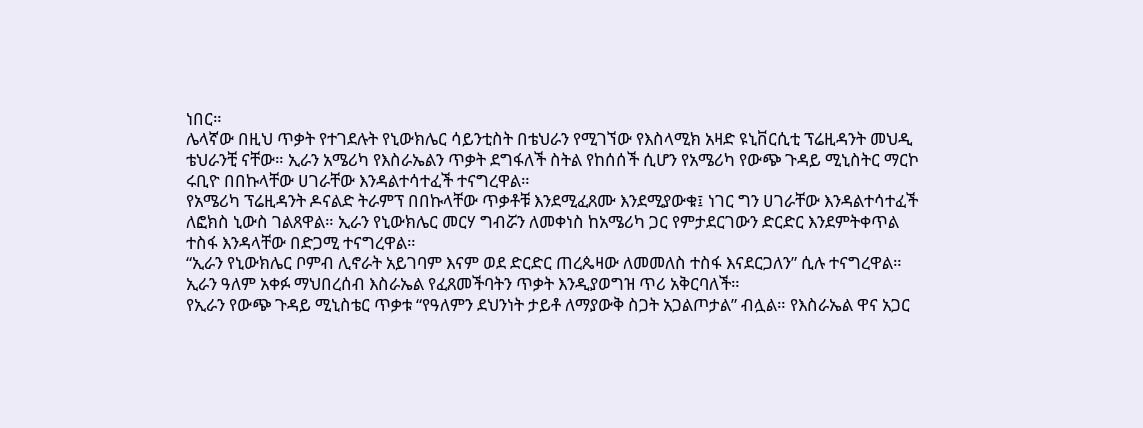ነበር።
ሌላኛው በዚህ ጥቃት የተገደሉት የኒውክሌር ሳይንቲስት በቴህራን የሚገኘው የእስላሚክ አዛድ ዩኒቨርሲቲ ፕሬዚዳንት መህዲ ቴህራንቺ ናቸው። ኢራን አሜሪካ የእስራኤልን ጥቃት ደግፋለች ስትል የከሰሰች ሲሆን የአሜሪካ የውጭ ጉዳይ ሚኒስትር ማርኮ ሩቢዮ በበኩላቸው ሀገራቸው እንዳልተሳተፈች ተናግረዋል።
የአሜሪካ ፕሬዚዳንት ዶናልድ ትራምፕ በበኩላቸው ጥቃቶቹ እንደሚፈጸሙ እንደሚያውቁ፤ ነገር ግን ሀገራቸው እንዳልተሳተፈች ለፎክስ ኒውስ ገልጸዋል። ኢራን የኒውክሌር መርሃ ግብሯን ለመቀነስ ከአሜሪካ ጋር የምታደርገውን ድርድር እንደምትቀጥል ተስፋ እንዳላቸው በድጋሚ ተናግረዋል።
“ኢራን የኒውክሌር ቦምብ ሊኖራት አይገባም እናም ወደ ድርድር ጠረጴዛው ለመመለስ ተስፋ እናደርጋለን” ሲሉ ተናግረዋል። ኢራን ዓለም አቀፉ ማህበረሰብ እስራኤል የፈጸመችባትን ጥቃት እንዲያወግዝ ጥሪ አቅርባለች።
የኢራን የውጭ ጉዳይ ሚኒስቴር ጥቃቱ “የዓለምን ደህንነት ታይቶ ለማያውቅ ስጋት አጋልጦታል” ብሏል። የእስራኤል ዋና አጋር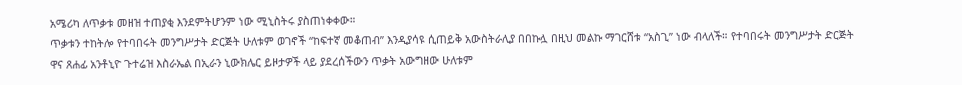አሜሪካ ለጥቃቱ መዘዝ ተጠያቂ እንደምትሆንም ነው ሚኒስትሩ ያስጠነቀቀው።
ጥቃቱን ተከትሎ የተባበሩት መንግሥታት ድርጅት ሁለቱም ወገኖች “ከፍተኛ መቆጠብ” እንዲያሳዩ ሲጠይቅ አውስትራሊያ በበኩሏ በዚህ መልኩ ማገርሸቱ “አስጊ” ነው ብላለች። የተባበሩት መንግሥታት ድርጅት ዋና ጸሐፊ አንቶኒዮ ጉተሬዝ እስራኤል በኢራን ኒውክሌር ይዞታዎች ላይ ያደረሰችውን ጥቃት አውግዘው ሁለቱም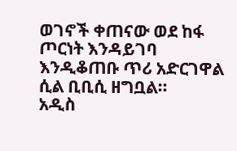ወገኖች ቀጠናው ወደ ከፋ ጦርነት እንዳይገባ እንዲቆጠቡ ጥሪ አድርገዋል ሲል ቢቢሲ ዘግቧል።
አዲስ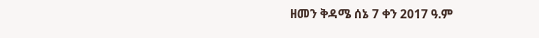ዘመን ቅዳሜ ሰኔ 7 ቀን 2017 ዓ.ም